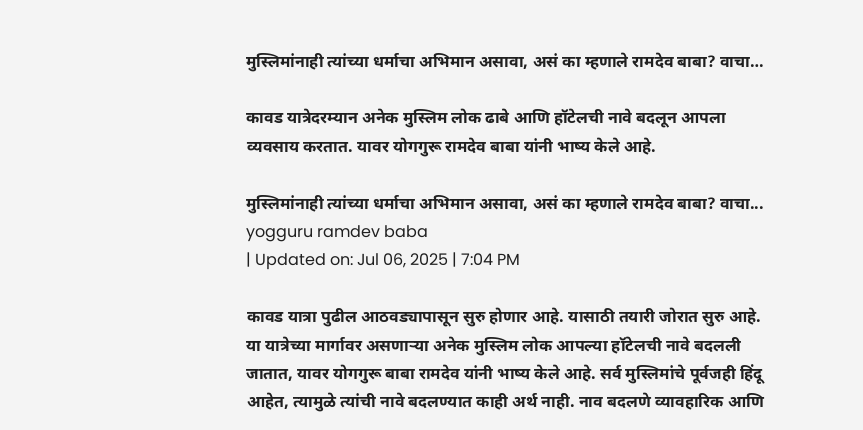मुस्लिमांनाही त्यांच्या धर्माचा अभिमान असावा, असं का म्हणाले रामदेव बाबा? वाचा…

कावड यात्रेदरम्यान अनेक मुस्लिम लोक ढाबे आणि हॉटेलची नावे बदलून आपला व्यवसाय करतात. यावर योगगुरू रामदेव बाबा यांनी भाष्य केले आहे.

मुस्लिमांनाही त्यांच्या धर्माचा अभिमान असावा, असं का म्हणाले रामदेव बाबा? वाचा...
yogguru ramdev baba
| Updated on: Jul 06, 2025 | 7:04 PM

कावड यात्रा पुढील आठवड्यापासून सुरु होणार आहे. यासाठी तयारी जोरात सुरु आहे. या यात्रेच्या मार्गावर असणाऱ्या अनेक मुस्लिम लोक आपल्या हॉटेलची नावे बदलली जातात, यावर योगगुरू बाबा रामदेव यांनी भाष्य केले आहे. सर्व मुस्लिमांचे पूर्वजही हिंदू आहेत, त्यामुळे त्यांची नावे बदलण्यात काही अर्थ नाही. नाव बदलणे व्यावहारिक आणि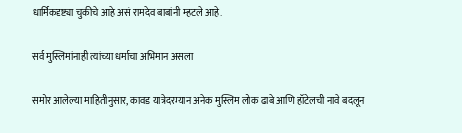धार्मिकदृष्ट्या चुकीचे आहे असं रामदेव बाबांनी म्हटले आहे.

सर्व मुस्लिमांनाही त्यांच्या धर्माचा अभिमान असला

समोर आलेल्या माहितीनुसार, कावड यात्रेदरम्यान अनेक मुस्लिम लोक ढाबे आणि हॉटेलची नावे बदलून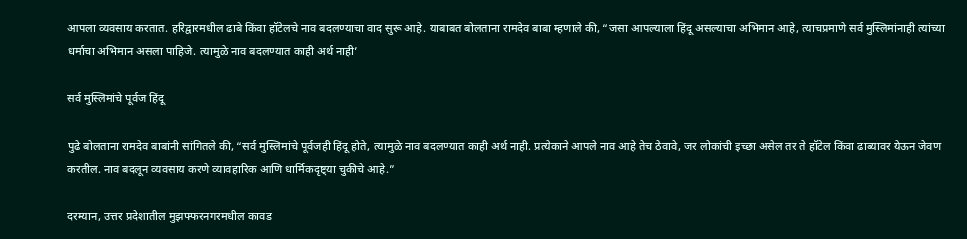आपला व्यवसाय करतात. हरिद्वारमधील ढाबे किंवा हॉटेलचे नाव बदलण्याचा वाद सुरू आहे. याबाबत बोलताना रामदेव बाबा म्हणाले की, “जसा आपल्याला हिंदू असल्याचा अभिमान आहे, त्याचप्रमाणे सर्व मुस्लिमांनाही त्यांच्या धर्माचा अभिमान असला पाहिजे. त्यामुळे नाव बदलण्यात काही अर्थ नाही’

सर्व मुस्लिमांचे पूर्वज हिंदू

पुढे बोलताना रामदेव बाबांनी सांगितले की, “सर्व मुस्लिमांचे पूर्वजही हिंदू होते, त्यामुळे नाव बदलण्यात काही अर्थ नाही. प्रत्येकाने आपले नाव आहे तेच ठेवावे, जर लोकांची इच्छा असेल तर ते हॉटेल किंवा ढाब्यावर येऊन जेवण करतील. नाव बदलून व्यवसाय करणे व्यावहारिक आणि धार्मिकदृष्ट्या चुकीचे आहे.”

दरम्यान, उत्तर प्रदेशातील मुझफ्फरनगरमधील कावड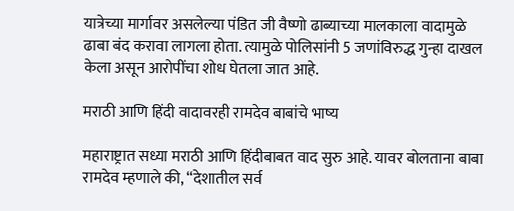यात्रेच्या मार्गावर असलेल्या पंडित जी वैष्णो ढाब्याच्या मालकाला वादामुळे ढाबा बंद करावा लागला होता. त्यामुळे पोलिसांनी 5 जणांविरुद्ध गुन्हा दाखल केला असून आरोपींचा शोध घेतला जात आहे.

मराठी आणि हिंदी वादावरही रामदेव बाबांचे भाष्य

महाराष्ट्रात सध्या मराठी आणि हिंदीबाबत वाद सुरु आहे. यावर बोलताना बाबा रामदेव म्हणाले की, “देशातील सर्व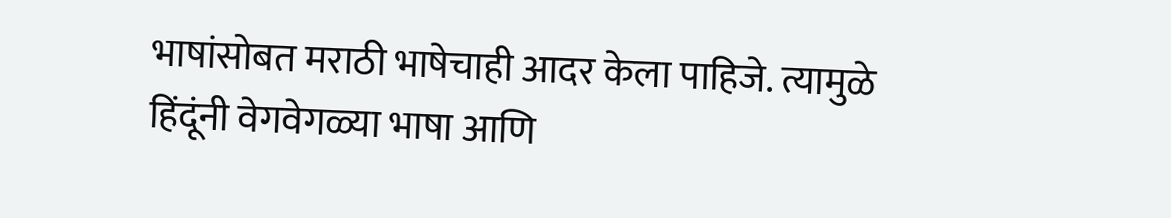भाषांसोबत मराठी भाषेचाही आदर केला पाहिजे. त्यामुळे हिंदूंनी वेगवेगळ्या भाषा आणि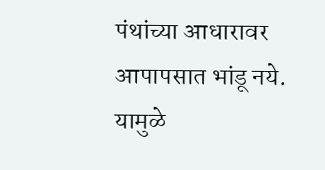पंथांच्या आधारावर आपापसात भांडू नये. यामुळे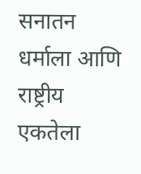सनातन धर्माला आणि राष्ट्रीय एकतेला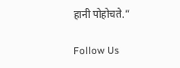हानी पोहोचते.”

Follow Us